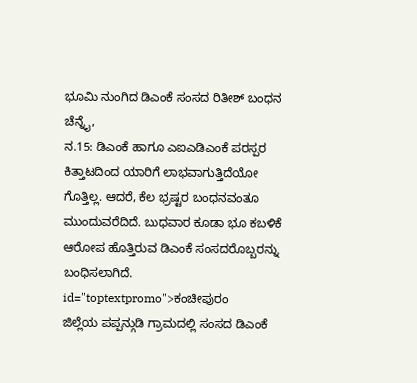ಭೂಮಿ ನುಂಗಿದ ಡಿಎಂಕೆ ಸಂಸದ ರಿತೀಶ್ ಬಂಧನ
ಚೆನ್ನೈ,
ನ.15: ಡಿಎಂಕೆ ಹಾಗೂ ಎಐಎಡಿಎಂಕೆ ಪರಸ್ಪರ ಕಿತ್ತಾಟದಿಂದ ಯಾರಿಗೆ ಲಾಭವಾಗುತ್ತಿದೆಯೋ ಗೊತ್ತಿಲ್ಲ. ಆದರೆ, ಕೆಲ ಭ್ರಷ್ಟರ ಬಂಧನವಂತೂ ಮುಂದುವರೆದಿದೆ. ಬುಧವಾರ ಕೂಡಾ ಭೂ ಕಬಳಿಕೆ ಆರೋಪ ಹೊತ್ತಿರುವ ಡಿಎಂಕೆ ಸಂಸದರೊಬ್ಬರನ್ನು ಬಂಧಿಸಲಾಗಿದೆ. id="toptextpromo">ಕಂಚೀಪುರಂ
ಜಿಲ್ಲೆಯ ಪಪ್ಪನ್ಗುಡಿ ಗ್ರಾಮದಲ್ಲಿ ಸಂಸದ ಡಿಎಂಕೆ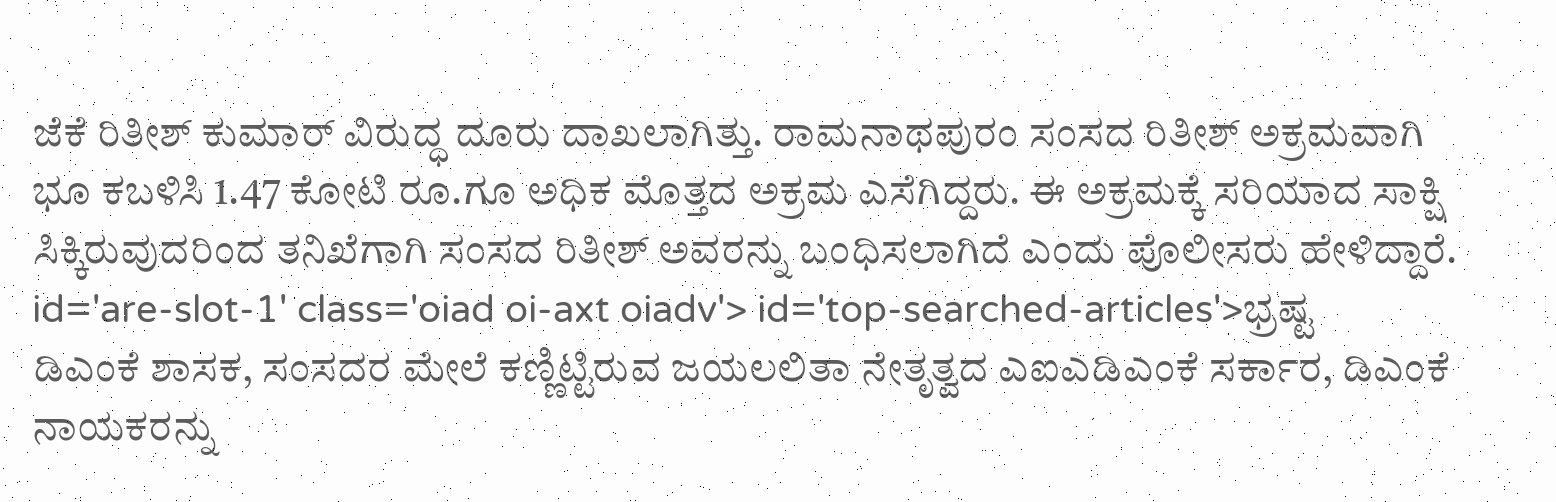ಜೆಕೆ ರಿತೀಶ್ ಕುಮಾರ್ ವಿರುದ್ಧ ದೂರು ದಾಖಲಾಗಿತ್ತು. ರಾಮನಾಥಪುರಂ ಸಂಸದ ರಿತೀಶ್ ಅಕ್ರಮವಾಗಿ ಭೂ ಕಬಳಿಸಿ 1.47 ಕೋಟಿ ರೂ.ಗೂ ಅಧಿಕ ಮೊತ್ತದ ಅಕ್ರಮ ಎಸೆಗಿದ್ದರು. ಈ ಅಕ್ರಮಕ್ಕೆ ಸರಿಯಾದ ಸಾಕ್ಷಿ ಸಿಕ್ಕಿರುವುದರಿಂದ ತನಿಖೆಗಾಗಿ ಸಂಸದ ರಿತೀಶ್ ಅವರನ್ನು ಬಂಧಿಸಲಾಗಿದೆ ಎಂದು ಪೊಲೀಸರು ಹೇಳಿದ್ದಾರೆ. id='are-slot-1' class='oiad oi-axt oiadv'> id='top-searched-articles'>ಭ್ರಷ್ಟ
ಡಿಎಂಕೆ ಶಾಸಕ, ಸಂಸದರ ಮೇಲೆ ಕಣ್ಣಿಟ್ಟಿರುವ ಜಯಲಲಿತಾ ನೇತೃತ್ವದ ಎಐಎಡಿಎಂಕೆ ಸರ್ಕಾರ, ಡಿಎಂಕೆ ನಾಯಕರನ್ನು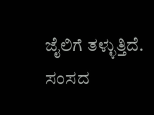ಜೈಲಿಗೆ ತಳ್ಳುತ್ತಿದೆ. ಸಂಸದ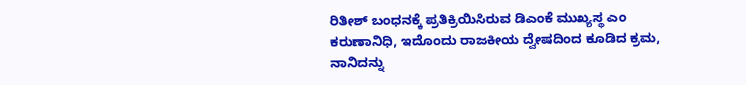ರಿತೀಶ್ ಬಂಧನಕ್ಕೆ ಪ್ರತಿಕ್ರಿಯಿಸಿರುವ ಡಿಎಂಕೆ ಮುಖ್ಯಸ್ಥ ಎಂ ಕರುಣಾನಿಧಿ, ಇದೊಂದು ರಾಜಕೀಯ ದ್ವೇಷದಿಂದ ಕೂಡಿದ ಕ್ರಮ, ನಾನಿದನ್ನು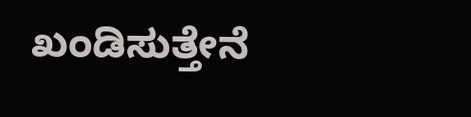ಖಂಡಿಸುತ್ತೇನೆ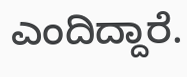ಎಂದಿದ್ದಾರೆ.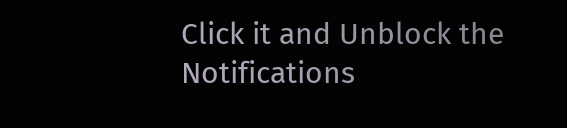Click it and Unblock the Notifications